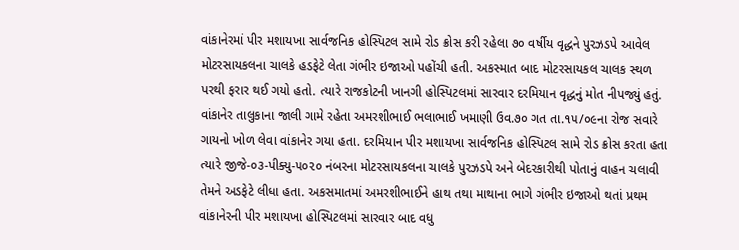વાંકાનેરમાં પીર મશાયખા સાર્વજનિક હોસ્પિટલ સામે રોડ ક્રોસ કરી રહેલા ૭૦ વર્ષીય વૃદ્ધને પુરઝડપે આવેલ મોટરસાયકલના ચાલકે હડફેટે લેતા ગંભીર ઇજાઓ પહોંચી હતી. અકસ્માત બાદ મોટરસાયકલ ચાલક સ્થળ પરથી ફરાર થઈ ગયો હતો. ત્યારે રાજકોટની ખાનગી હોસ્પિટલમાં સારવાર દરમિયાન વૃદ્ધનું મોત નીપજ્યું હતું.
વાંકાનેર તાલુકાના જાલી ગામે રહેતા અમરશીભાઈ ભલાભાઈ ખમાણી ઉવ.૭૦ ગત તા.૧૫/૦૯ના રોજ સવારે ગાયનો ખોળ લેવા વાંકાનેર ગયા હતા. દરમિયાન પીર મશાયખા સાર્વજનિક હોસ્પિટલ સામે રોડ ક્રોસ કરતા હતા ત્યારે જીજે-૦૩-પીક્યુ-૫૦૨૦ નંબરના મોટરસાયકલના ચાલકે પુરઝડપે અને બેદરકારીથી પોતાનું વાહન ચલાવી તેમને અડફેટે લીધા હતા. અકસમાતમાં અમરશીભાઈને હાથ તથા માથાના ભાગે ગંભીર ઇજાઓ થતાં પ્રથમ વાંકાનેરની પીર મશાયખા હોસ્પિટલમાં સારવાર બાદ વધુ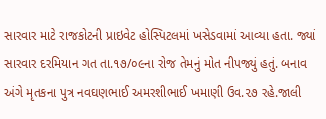સારવાર માટે રાજકોટની પ્રાઇવેટ હોસ્પિટલમાં ખસેડવામાં આવ્યા હતા. જ્યાં સારવાર દરમિયાન ગત તા.૧૭/૦૯ના રોજ તેમનું મોત નીપજ્યું હતું. બનાવ અંગે મૃતકના પુત્ર નવઘણભાઈ અમરશીભાઈ ખમાણી ઉવ.૨૭ રહે.જાલી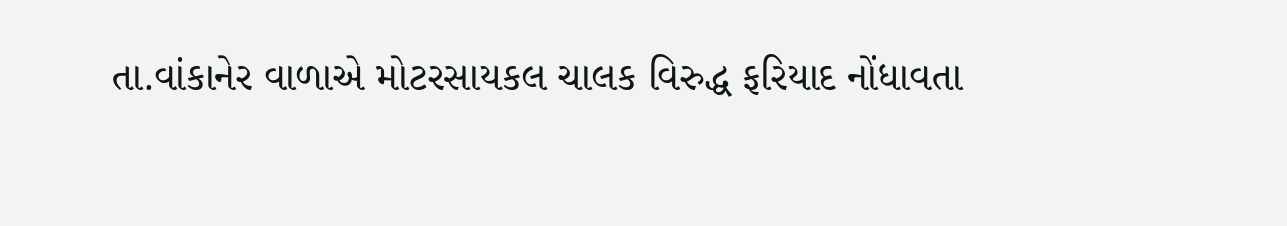તા.વાંકાનેર વાળાએ મોટરસાયકલ ચાલક વિરુદ્ધ ફરિયાદ નોંધાવતા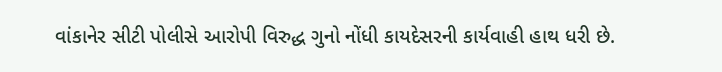વાંકાનેર સીટી પોલીસે આરોપી વિરુદ્ધ ગુનો નોંધી કાયદેસરની કાર્યવાહી હાથ ધરી છે.